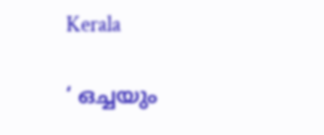Kerala

‘ ഒച്ചയും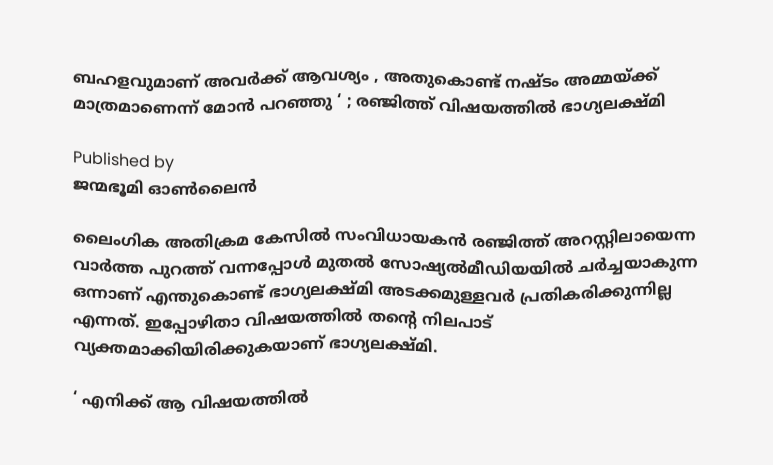ബഹളവുമാണ് അവർക്ക് ആവശ്യം , അതുകൊണ്ട് നഷ്ടം അമ്മയ്‌ക്ക് മാത്രമാണെന്ന് മോൻ പറഞ്ഞു ‘ ; രഞ്ജിത്ത് വിഷയത്തിൽ ഭാഗ്യലക്ഷ്മി

Published by
ജന്മഭൂമി ഓണ്‍ലൈന്‍

ലൈംഗിക അതിക്രമ കേസില്‍ സംവിധായകന്‍ രഞ്ജിത്ത് അറസ്റ്റിലായെന്ന വാർത്ത പുറത്ത് വന്നപ്പോൾ മുതൽ സോഷ്യൽമീഡിയയിൽ ചർച്ചയാകുന്ന ഒന്നാണ് എന്തുകൊണ്ട് ഭാഗ്യലക്ഷ്മി അടക്കമുള്ളവർ പ്രതികരിക്കുന്നില്ല എന്നത്. ഇപ്പോഴിതാ വിഷയത്തിൽ തന്റെ നിലപാട് വ്യക്തമാക്കിയിരിക്കുകയാണ് ഭാഗ്യലക്ഷ്മി.

‘ എനിക്ക് ആ വിഷയത്തിൽ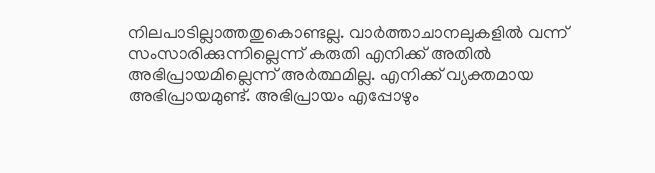നിലപാടില്ലാത്തതുകൊണ്ടല്ല. വാർത്താചാനലുകളിൽ വന്ന് സംസാരിക്കുന്നില്ലെന്ന് കരുതി എനിക്ക് അതിൽ അഭിപ്രായമില്ലെന്ന് അർത്ഥമില്ല. എനിക്ക് വ്യക്തമായ അഭിപ്രായമുണ്ട്. അഭിപ്രായം എപ്പോഴും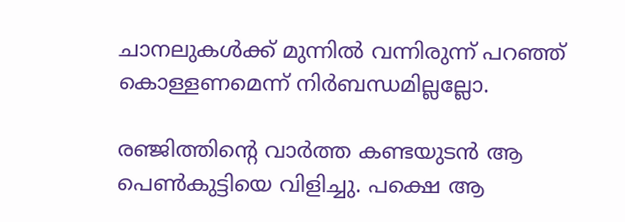ചാനലുകൾക്ക് മുന്നിൽ വന്നിരുന്ന് പറഞ്ഞ് കൊള്ളണമെന്ന് നിർബന്ധമില്ലല്ലോ.

രഞ്ജിത്തിന്റെ വാർത്ത കണ്ടയുടൻ ആ പെൺകുട്ടിയെ വിളിച്ചു. പക്ഷെ ആ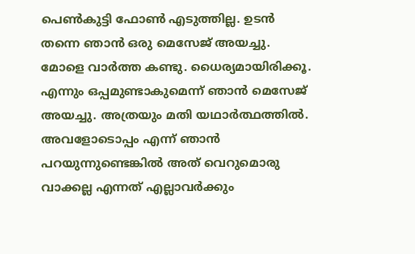പെൺകുട്ടി ഫോൺ എടുത്തില്ല. ഉടൻ തന്നെ ഞാൻ ഒരു മെസേജ് അയച്ചു. മോളെ വാർത്ത കണ്ടു. ധൈര്യമായിരിക്കൂ. എന്നും ഒപ്പമുണ്ടാകുമെന്ന് ഞാൻ മെസേജ് അയച്ചു. അത്രയും മതി യഥാർത്ഥത്തിൽ. അവളോടൊപ്പം എന്ന് ഞാൻ പറയുന്നുണ്ടെങ്കിൽ അത് വെറുമൊരു വാക്കല്ല എന്നത് എല്ലാവർക്കും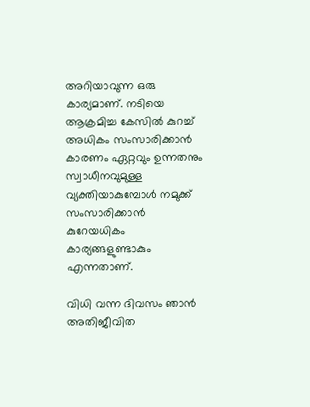അറിയാവുന്ന ഒരു കാര്യമാണ്. നടിയെ ആക്രമിച്ച കേസിൽ കുറച്ച് അധികം സംസാരിക്കാൻ കാരണം ഏറ്റവും ഉന്നതനും സ്വാധീനവുമുള്ള വ്യക്തിയാകുമ്പോൾ നമുക്ക് സംസാരിക്കാൻ കുറേയധികം കാര്യങ്ങളുണ്ടാകും എന്നതാണ്.

വിധി വന്ന ദിവസം ഞാൻ അതിജീവിത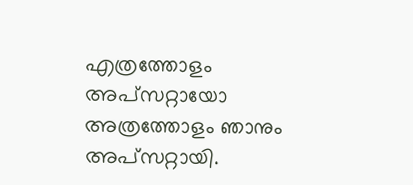എത്രത്തോളം അപ്സറ്റായോ അത്രത്തോളം ഞാനും അപ്സറ്റായി.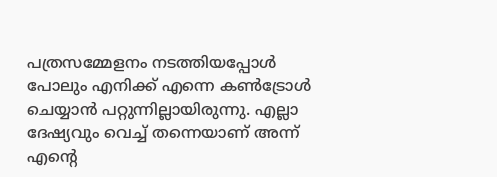പത്രസമ്മേളനം നടത്തിയപ്പോൾ പോലും എനിക്ക് എന്നെ കൺട്രോൾ ചെയ്യാൻ പറ്റുന്നില്ലായിരുന്നു. എല്ലാ ദേഷ്യവും വെച്ച് തന്നെയാണ് അന്ന് എന്റെ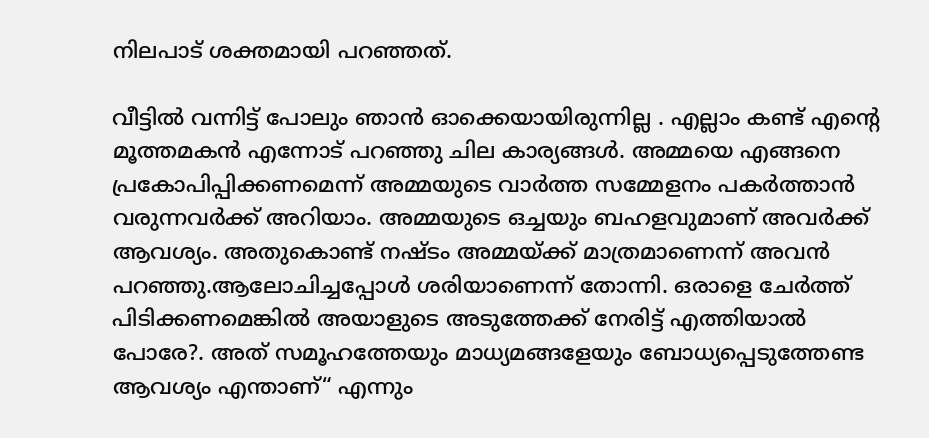നിലപാട് ശക്തമായി പറഞ്ഞത്.

വീട്ടിൽ വന്നിട്ട് പോലും ഞാൻ ഓക്കെയായിരുന്നില്ല . എല്ലാം കണ്ട് എന്റെ മൂത്തമകൻ എന്നോട് പറഞ്ഞു ചില കാര്യങ്ങൾ. അമ്മയെ എങ്ങനെ പ്രകോപിപ്പിക്കണമെന്ന് അമ്മയുടെ വാർത്ത സമ്മേളനം പകർത്താൻ വരുന്നവർക്ക് അറിയാം. അമ്മയുടെ ഒച്ചയും ബഹളവുമാണ് അവർക്ക് ആവശ്യം. അതുകൊണ്ട് നഷ്ടം അമ്മയ്‌ക്ക് മാത്രമാണെന്ന് അവൻ പറഞ്ഞു.ആലോചിച്ചപ്പോൾ ശരിയാണെന്ന് തോന്നി. ഒരാളെ ചേർത്ത് പിടിക്കണമെങ്കിൽ അയാളുടെ അടുത്തേക്ക് നേരിട്ട് എത്തിയാൽ പോരേ?. അത് സമൂഹത്തേയും മാധ്യമങ്ങളേയും ബോധ്യപ്പെടുത്തേണ്ട ആവശ്യം എന്താണ്“ എന്നും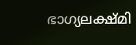ഭാഗ്യലക്ഷ്മി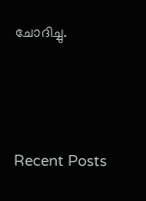ചോദിച്ചു.





Recent Posts